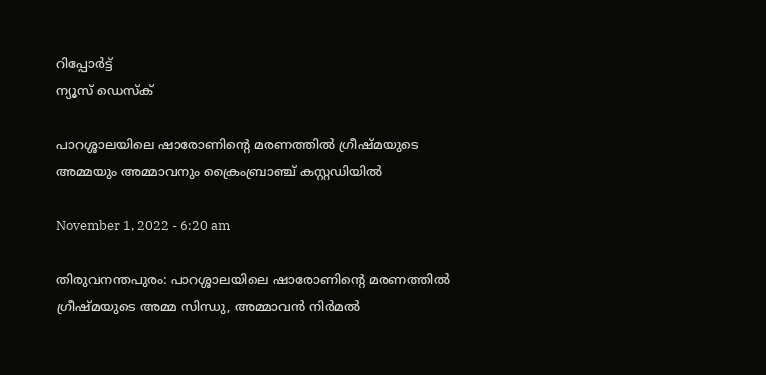റിപ്പോര്‍ട്ട്
ന്യൂസ് ഡെസ്ക്

പാറശ്ശാലയിലെ ഷാരോണിന്റെ മരണത്തിൽ ഗ്രീഷ്മയുടെ അമ്മയും അമ്മാവനും ക്രൈംബ്രാഞ്ച് കസ്റ്റഡിയിൽ

November 1, 2022 - 6:20 am

തിരുവനന്തപുരം: പാറശ്ശാലയിലെ ഷാരോണിന്റെ മരണത്തിൽ ഗ്രീഷ്മയുടെ അമ്മ സിന്ധു, അമ്മാവൻ നിർമൽ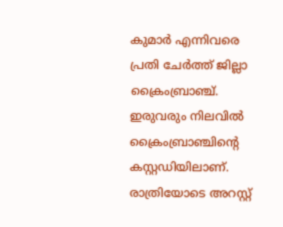കുമാർ എന്നിവരെ പ്രതി ചേർത്ത് ജില്ലാ ക്രൈംബ്രാഞ്ച്. ഇരുവരും നിലവിൽ ക്രൈംബ്രാഞ്ചിന്റെ കസ്റ്റഡിയിലാണ്. രാത്രിയോടെ അറസ്റ്റ്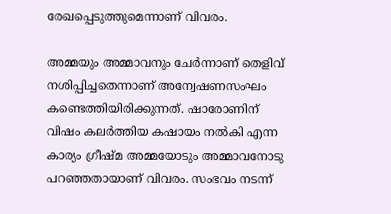രേഖപ്പെടുത്തുമെന്നാണ് വിവരം.

അമ്മയും അമ്മാവനും ചേർന്നാണ് തെളിവ് നശിപ്പിച്ചതെന്നാണ് അന്വേഷണസംഘം കണ്ടെത്തിയിരിക്കുന്നത്. ഷാരോണിന് വിഷം കലർത്തിയ കഷായം നൽകി എന്ന കാര്യം ഗ്രീഷ്മ അമ്മയോടും അമ്മാവനോടു പറഞ്ഞതായാണ് വിവരം. സംഭവം നടന്ന്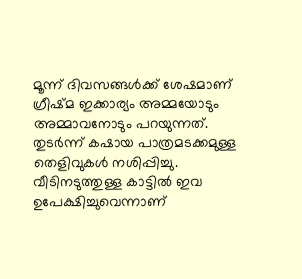മൂന്ന് ദിവസങ്ങൾക്ക് ശേഷമാണ് ഗ്രീഷ്മ ഇക്കാര്യം അമ്മയോടും അമ്മാവനോടും പറയുന്നത്. തുടർന്ന് കഷായ പാത്രമടക്കമുള്ള തെളിവുകൾ നശിപ്പിച്ചു. വീടിനടുത്തുള്ള കാട്ടിൽ ഇവ ഉപേക്ഷിച്ചുവെന്നാണ്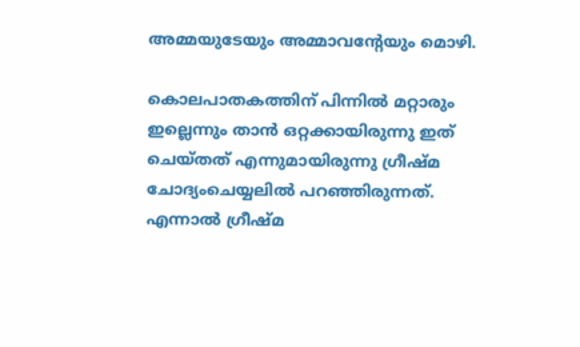അമ്മയുടേയും അമ്മാവന്റേയും മൊഴി.

കൊലപാതകത്തിന് പിന്നിൽ മറ്റാരും ഇല്ലെന്നും താൻ ഒറ്റക്കായിരുന്നു ഇത് ചെയ്തത് എന്നുമായിരുന്നു ഗ്രീഷ്മ ചോദ്യംചെയ്യലിൽ പറഞ്ഞിരുന്നത്. എന്നാൽ ഗ്രീഷ്മ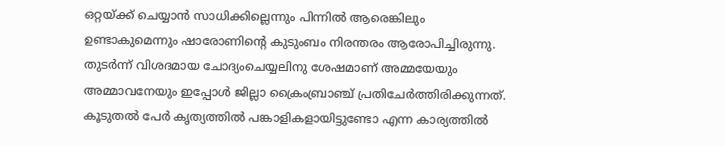ഒറ്റയ്ക്ക് ചെയ്യാൻ സാധിക്കില്ലെന്നും പിന്നിൽ ആരെങ്കിലും ഉണ്ടാകുമെന്നും ഷാരോണിന്റെ കുടുംബം നിരന്തരം ആരോപിച്ചിരുന്നു. തുടർന്ന് വിശദമായ ചോദ്യംചെയ്യലിനു ശേഷമാണ് അമ്മയേയും അമ്മാവനേയും ഇപ്പോൾ ജില്ലാ ക്രൈംബ്രാഞ്ച് പ്രതിചേർത്തിരിക്കുന്നത്. കൂടുതൽ പേർ കൃത്യത്തിൽ പങ്കാളികളായിട്ടുണ്ടോ എന്ന കാര്യത്തിൽ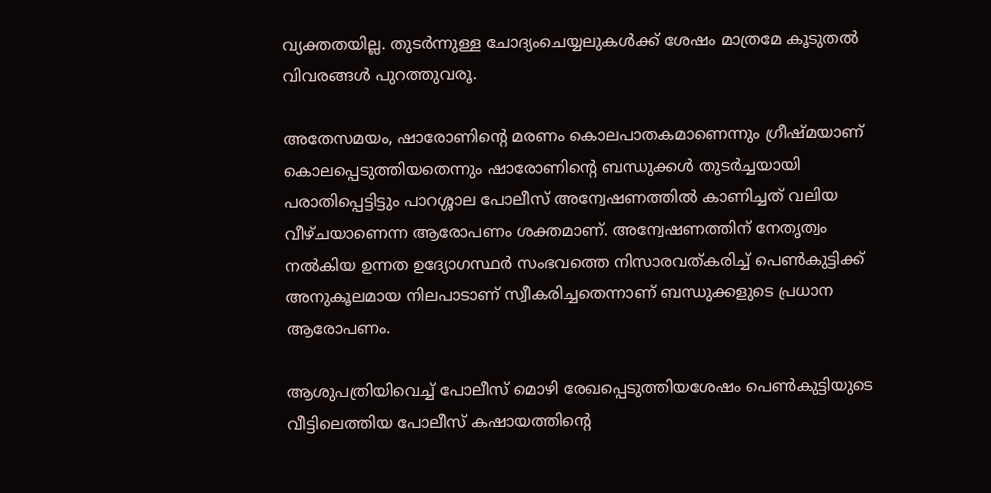വ്യക്തതയില്ല. തുടർന്നുള്ള ചോദ്യംചെയ്യലുകൾക്ക് ശേഷം മാത്രമേ കൂടുതൽ വിവരങ്ങൾ പുറത്തുവരൂ.

അതേസമയം, ഷാരോണിന്റെ മരണം കൊലപാതകമാണെന്നും ഗ്രീഷ്മയാണ് കൊലപ്പെടുത്തിയതെന്നും ഷാരോണിന്റെ ബന്ധുക്കൾ തുടർച്ചയായി പരാതിപ്പെട്ടിട്ടും പാറശ്ശാല പോലീസ് അന്വേഷണത്തിൽ കാണിച്ചത് വലിയ വീഴ്ചയാണെന്ന ആരോപണം ശക്തമാണ്. അന്വേഷണത്തിന് നേതൃത്വം നൽകിയ ഉന്നത ഉദ്യോഗസ്ഥർ സംഭവത്തെ നിസാരവത്‌കരിച്ച് പെൺകുട്ടിക്ക് അനുകൂലമായ നിലപാടാണ് സ്വീകരിച്ചതെന്നാണ് ബന്ധുക്കളുടെ പ്രധാന ആരോപണം.

ആശുപത്രിയിവെച്ച് പോലീസ് മൊഴി രേഖപ്പെടുത്തിയശേഷം പെൺകുട്ടിയുടെ വീട്ടിലെത്തിയ പോലീസ് കഷായത്തിന്റെ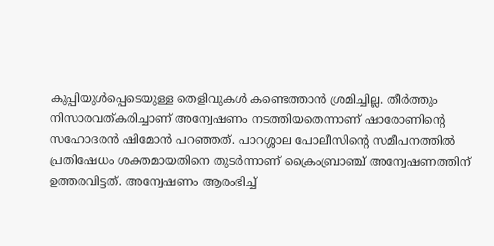കുപ്പിയുൾപ്പെടെയുള്ള തെളിവുകൾ കണ്ടെത്താൻ ശ്രമിച്ചില്ല. തീർത്തും നിസാരവത്കരിച്ചാണ് അന്വേഷണം നടത്തിയതെന്നാണ് ഷാരോണിന്റെ സഹോദരൻ ഷിമോൻ പറഞ്ഞത്‌. പാറശ്ശാല പോലീസിന്റെ സമീപനത്തിൽ പ്രതിഷേധം ശക്തമായതിനെ തുടർന്നാണ് ക്രൈംബ്രാഞ്ച് അന്വേഷണത്തിന് ഉത്തരവിട്ടത്. അന്വേഷണം ആരംഭിച്ച്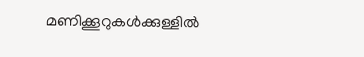മണിക്കൂറുകൾക്കുള്ളിൽ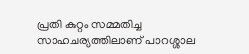പ്രതി കുറ്റം സമ്മതിച്ച സാഹചര്യത്തിലാണ് പാറശ്ശാല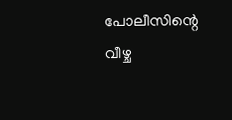പോലീസിന്റെ വീഴ്ച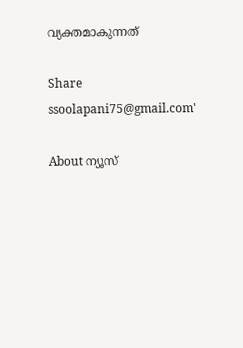വ്യക്തമാകുന്നത്

Share
ssoolapani75@gmail.com'

About ന്യൂസ്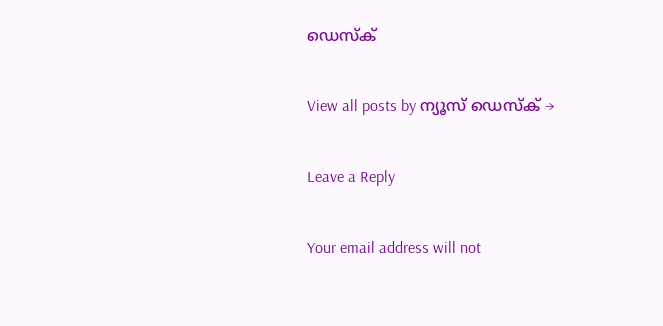ഡെസ്ക്

View all posts by ന്യൂസ് ഡെസ്ക് →

Leave a Reply

Your email address will not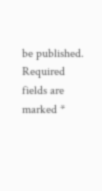be published. Required fields are marked *